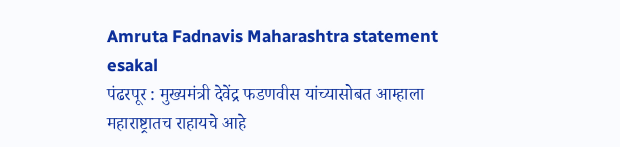Amruta Fadnavis Maharashtra statement
esakal
पंढरपूर : मुख्यमंत्री देवेंद्र फडणवीस यांच्यासोबत आम्हाला महाराष्ट्रातच राहायचे आहे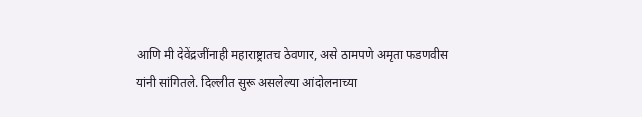आणि मी देवेंद्रजींनाही महाराष्ट्रातच ठेवणार, असे ठामपणे अमृता फडणवीस यांनी सांगितले. दिल्लीत सुरू असलेल्या आंदोलनाच्या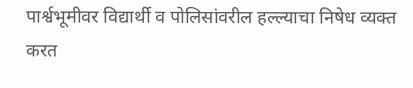पार्श्वभूमीवर विद्यार्थी व पोलिसांवरील हल्ल्याचा निषेध व्यक्त करत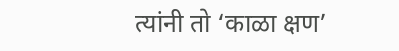त्यांनी तो ‘काळा क्षण’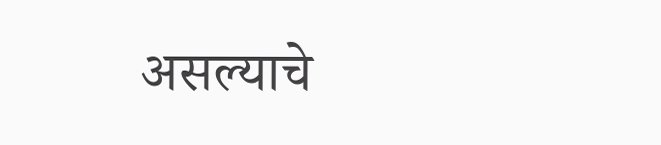असल्याचे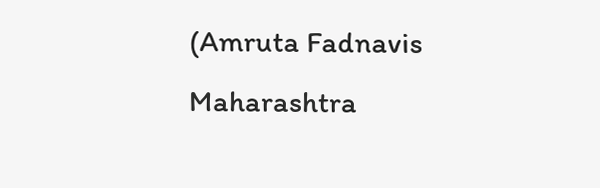(Amruta Fadnavis Maharashtra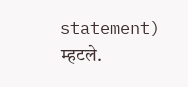statement) म्हटले.